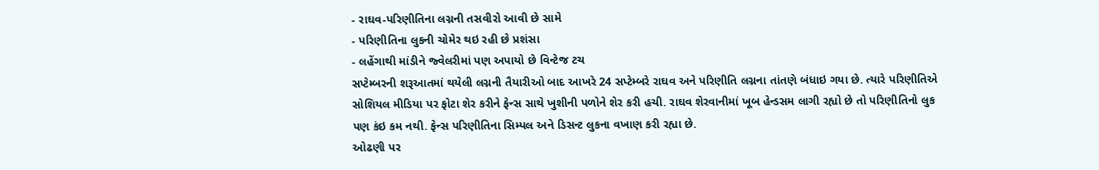- રાઘવ-પરિણીતિના લગ્નની તસવીરો આવી છે સામે
- પરિણીતિના લુકની ચોમેર થઇ રહી છે પ્રશંસા
- લહેંગાથી માંડીને જ્વેલરીમાં પણ અપાયો છે વિન્ટેજ ટચ
સપ્ટેમ્બરની શરૂઆતમાં થયેલી લગ્નની તૈયારીઓ બાદ આખરે 24 સપ્ટેમ્બરે રાઘવ અને પરિણીતિ લગ્નના તાંતણે બંધાઇ ગયા છે. ત્યારે પરિણીતિએ સોશિયલ મીડિયા પર ફોટા શેર કરીને ફેન્સ સાથે ખુશીની પળોને શેર કરી હચી. રાઘવ શેરવાનીમાં ખૂબ હેન્ડસમ લાગી રહ્યો છે તો પરિણીતિનો લુક પણ કંઇ કમ નથી. ફેન્સ પરિણીતિના સિમ્પલ અને ડિસન્ટ લુકના વખાણ કરી રહ્યા છે.
ઓઢણી પર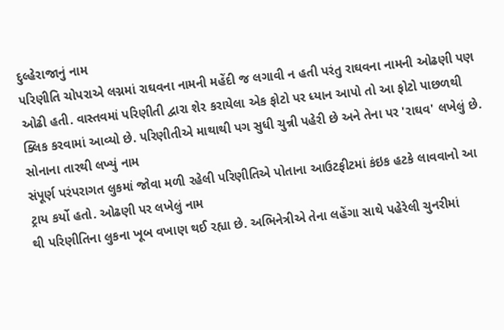દુલ્હેરાજાનું નામ
પરિણીતિ ચોપરાએ લગ્નમાં રાઘવના નામની મહેંદી જ લગાવી ન હતી પરંતુ રાઘવના નામની ઓઢણી પણ ઓઢી હતી. વાસ્તવમાં પરિણીતી દ્વારા શેર કરાયેલા એક ફોટો પર ધ્યાન આપો તો આ ફોટો પાછળથી ક્લિક કરવામાં આવ્યો છે. પરિણીતીએ માથાથી પગ સુધી ચુન્ની પહેરી છે અને તેના પર 'રાઘવ' લખેલું છે.
સોનાના તારથી લખ્યું નામ
સંપૂર્ણ પરંપરાગત લુકમાં જોવા મળી રહેલી પરિણીતિએ પોતાના આઉટફીટમાં કંઇક હટકે લાવવાનો આ ટ્રાય કર્યો હતો. ઓઢણી પર લખેલું નામ
થી પરિણીતિના લુકના ખૂબ વખાણ થઈ રહ્યા છે. અભિનેત્રીએ તેના લહેંગા સાથે પહેરેલી ચુનરીમાં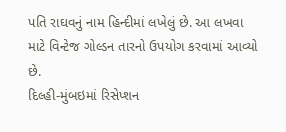પતિ રાઘવનું નામ હિન્દીમાં લખેલું છે. આ લખવા માટે વિન્ટેજ ગોલ્ડન તારનો ઉપયોગ કરવામાં આવ્યો છે.
દિલ્હી-મુંબઇમાં રિસેપ્શન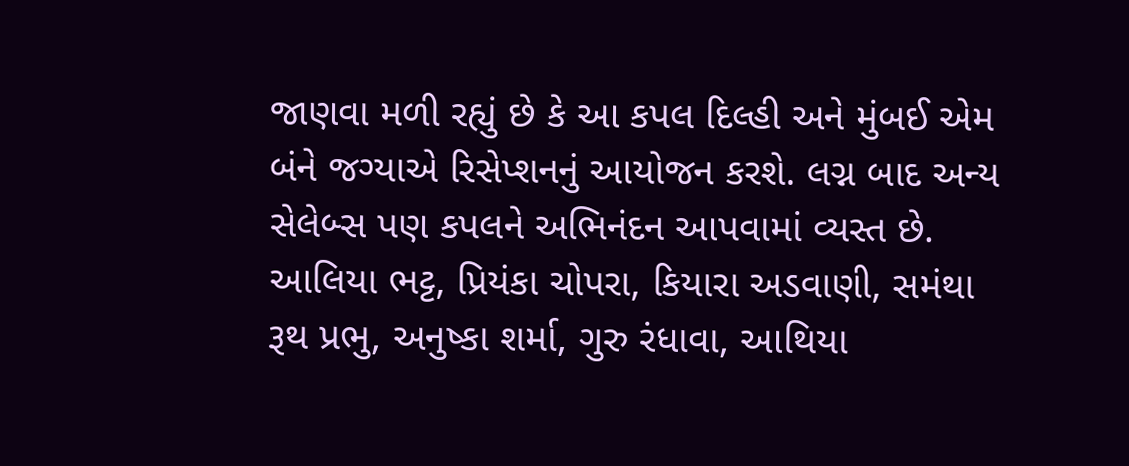જાણવા મળી રહ્યું છે કે આ કપલ દિલ્હી અને મુંબઈ એમ બંને જગ્યાએ રિસેપ્શનનું આયોજન કરશે. લગ્ન બાદ અન્ય સેલેબ્સ પણ કપલને અભિનંદન આપવામાં વ્યસ્ત છે. આલિયા ભટ્ટ, પ્રિયંકા ચોપરા, કિયારા અડવાણી, સમંથા રૂથ પ્રભુ, અનુષ્કા શર્મા, ગુરુ રંધાવા, આથિયા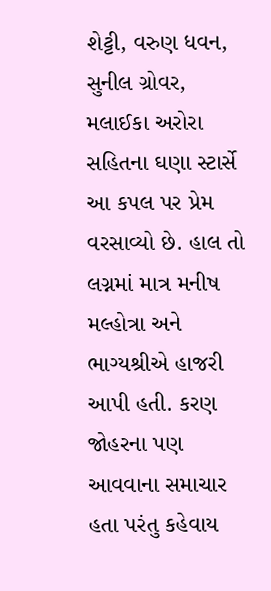શેટ્ટી, વરુણ ધવન, સુનીલ ગ્રોવર, મલાઈકા અરોરા સહિતના ઘણા સ્ટાર્સે આ કપલ પર પ્રેમ વરસાવ્યો છે. હાલ તો લગ્નમાં માત્ર મનીષ મલ્હોત્રા અને ભાગ્યશ્રીએ હાજરી આપી હતી. કરણ જોહરના પણ આવવાના સમાચાર હતા પરંતુ કહેવાય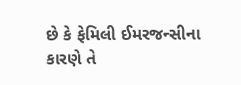છે કે ફેમિલી ઈમરજન્સીના કારણે તે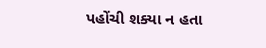પહોંચી શક્યા ન હતા